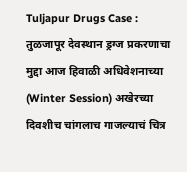Tuljapur Drugs Case : तुळजापूर देवस्थान ड्रग्ज प्रकरणाचा मुद्दा आज हिवाळी अधिवेशनाच्या (Winter Session) अखेरच्या दिवशीच चांगलाच गाजल्याचं चित्र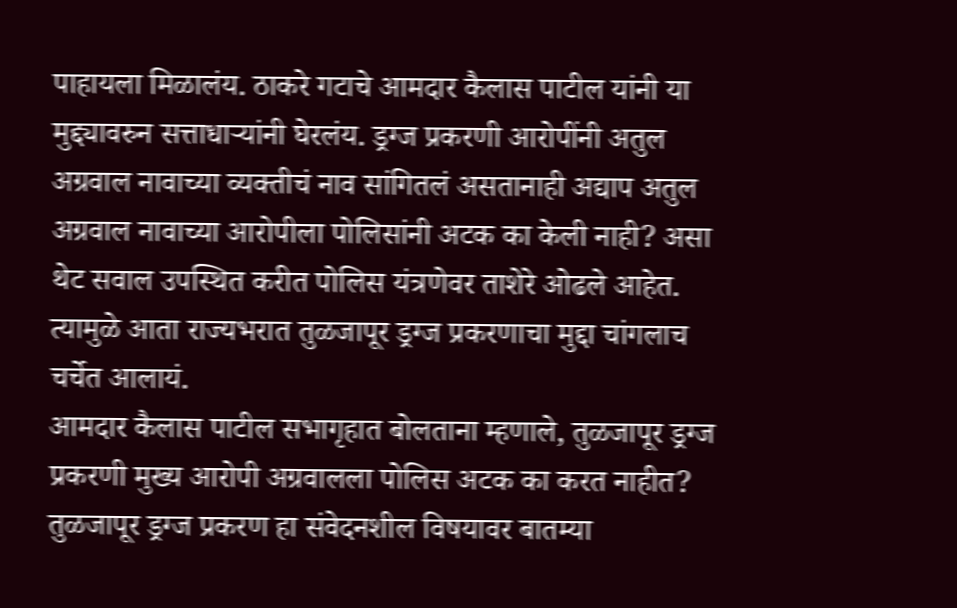पाहायला मिळालंय. ठाकरे गटाचे आमदार कैलास पाटील यांनी या मुद्द्यावरुन सत्ताधाऱ्यांनी घेरलंय. ड्रग्ज प्रकरणी आरोपींनी अतुल अग्रवाल नावाच्या व्यक्तीचं नाव सांगितलं असतानाही अद्याप अतुल अग्रवाल नावाच्या आरोपीला पोलिसांनी अटक का केली नाही? असा थेट सवाल उपस्थित करीत पोलिस यंत्रणेवर ताशेरे ओढले आहेत. त्यामुळे आता राज्यभरात तुळजापूर ड्रग्ज प्रकरणाचा मुद्दा चांगलाच चर्चेत आलायं.
आमदार कैलास पाटील सभागृहात बोलताना म्हणाले, तुळजापूर ड्रग्ज प्रकरणी मुख्य आरोपी अग्रवालला पोलिस अटक का करत नाहीत? तुळजापूर ड्रग्ज प्रकरण हा संवेदनशील विषयावर बातम्या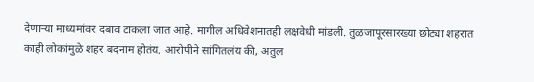देणाऱ्या माध्यमांवर दबाव टाकला जात आहे. मागील अधिवेशनातही लक्षवेधी मांडली. तुळजापूरसारख्या छोट्या शहरात काही लोकांमुळे शहर बदनाम होतंय. आरोपीने सांगितलंय की, अतुल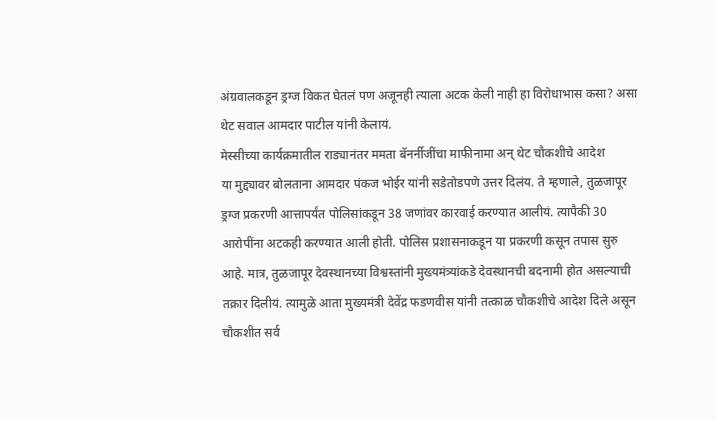अंग्रवालकडून ड्रग्ज विकत घेतलं पण अजूनही त्याला अटक केली नाही हा विरोधाभास कसा? असा थेट सवाल आमदार पाटील यांनी केलायं.
मेस्सीच्या कार्यक्रमातील राड्यानंतर ममता बॅनर्नीजींचा माफीनामा अन् थेट चौकशीचे आदेश
या मुद्द्यावर बोलताना आमदार पंकज भोईर यांनी सडेतोडपणे उत्तर दिलंय. ते म्हणाले, तुळजापूर ड्रग्ज प्रकरणी आत्तापर्यंत पोलिसांकडून 38 जणांवर कारवाई करण्यात आलीयं. त्यापैकी 30 आरोपींना अटकही करण्यात आली होती. पोलिस प्रशासनाकडून या प्रकरणी कसून तपास सुरु आहे. मात्र, तुळजापूर देवस्थानच्या विश्वस्तांनी मुख्यमंत्र्यांकडे देवस्थानची बदनामी होत असल्याची तक्रार दिलीयं. त्यामुळे आता मुख्यमंत्री देवेंद्र फडणवीस यांनी तत्काळ चौकशीचे आदेश दिले असून चौकशीत सर्व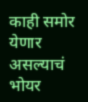काही समोर येणार असल्याचं भोयर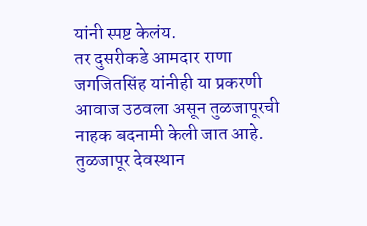यांनी स्पष्ट केलंय.
तर दुसरीकडे आमदार राणा जगजितसिंह यांनीही या प्रकरणी आवाज उठवला असून तुळजापूरची नाहक बदनामी केली जात आहे. तुळजापूर देवस्थान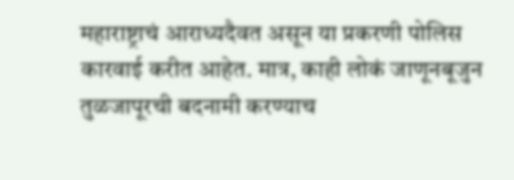महाराष्ट्राचं आराध्यदैवत असून या प्रकरणी पोलिस कारवाई करीत आहेत. मात्र, काही लोकं जाणूनबूजुन तुळजापूरची बदनामी करण्याच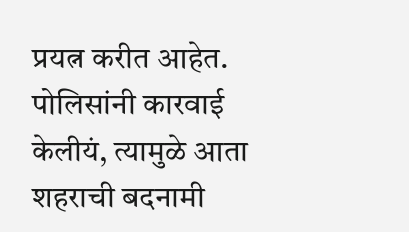प्रयत्न करीत आहेत. पोलिसांनी कारवाई केलीयं, त्यामुळे आता शहराची बदनामी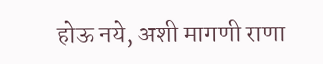होऊ नये, अशी मागणी राणा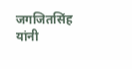जगजितसिंह यांनी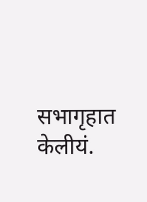सभागृहात केलीयं.